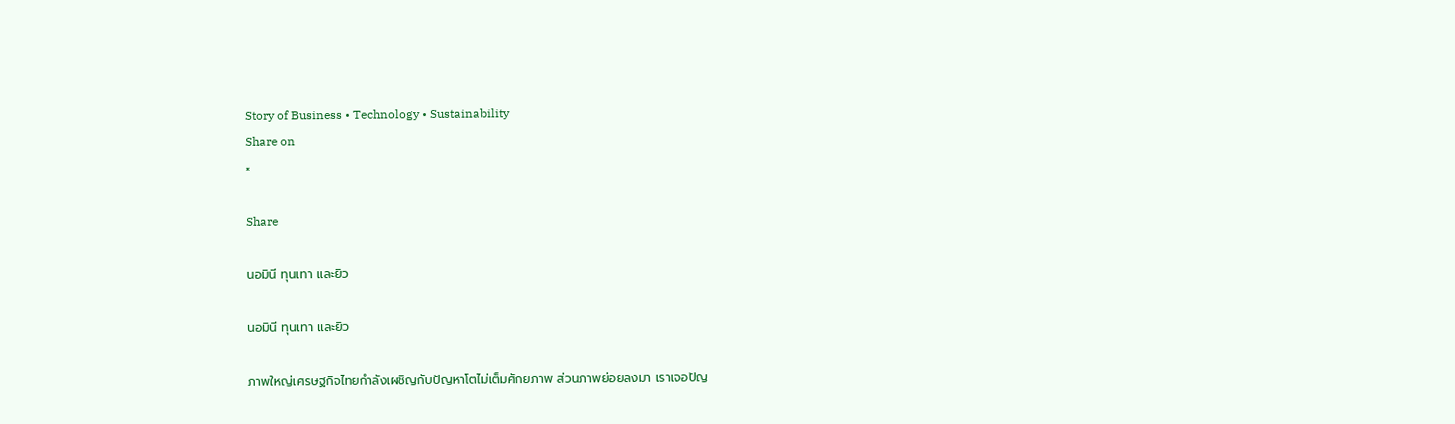Story of Business • Technology • Sustainability
Share on
×

Share

นอมินี ทุนเทา และยิว

นอมินี ทุนเทา และยิว

ภาพใหญ่เศรษฐกิจไทยกำลังเผชิญกับปัญหาโตไม่เต็มศักยภาพ ส่วนภาพย่อยลงมา เราเจอปัญ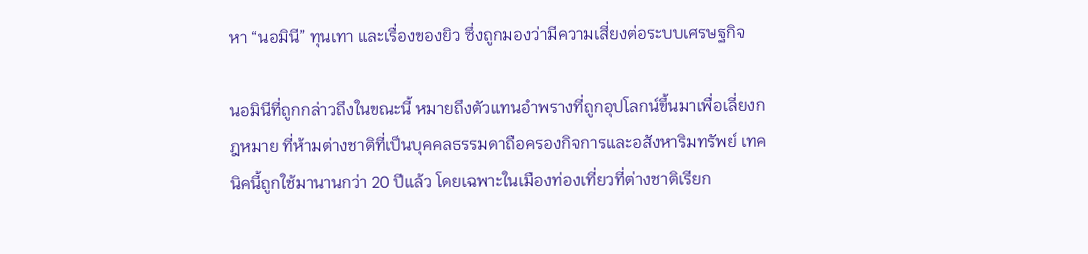หา “นอมินี” ทุนเทา และเรื่องของยิว ซึ่งถูกมองว่ามีความเสี่ยงต่อระบบเศรษฐกิจ

นอมินีที่ถูกกล่าวถึงในขณะนี้ หมายถึงตัวแทนอำพรางที่ถูกอุปโลกน์ขึ้นมาเพื่อเลี่ยงกฎหมาย ที่ห้ามต่างชาติที่เป็นบุคคลธรรมดาถือครองกิจการและอสังหาริมทรัพย์ เทคนิคนี้ถูกใช้มานานกว่า 20 ปีแล้ว โดยเฉพาะในเมืองท่องเที่ยวที่ต่างชาติเรียก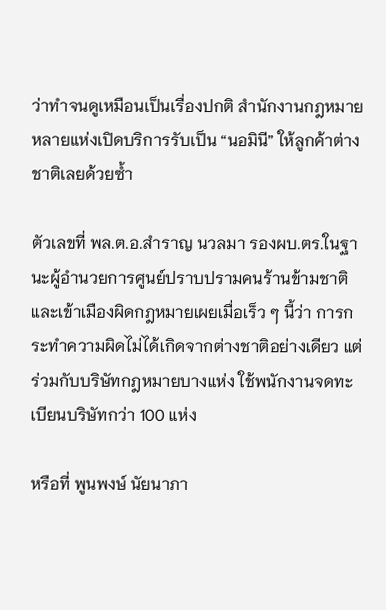ว่าทำจนดูเหมือนเป็นเรื่องปกติ สำนักงานกฎหมายหลายแห่งเปิดบริการรับเป็น “นอมินี” ให้ลูกค้าต่างชาติเลยด้วยซ้ำ

ตัวเลขที่ พล.ต.อ.สำราญ นวลมา รองผบ.ตร.ในฐานะผู้อำนวยการศูนย์ปราบปรามคนร้านข้ามชาติและเข้าเมืองผิดกฎหมายเผยเมื่อเร็ว ๆ นี้ว่า การกระทำความผิดไม่ได้เกิดจากต่างชาติอย่างเดียว แต่ร่วมกับบริษัทกฎหมายบางแห่ง ใช้พนักงานจดทะเบียนบริษัทกว่า 100 แห่ง

หรือที่ พูนพงษ์ นัยนาภา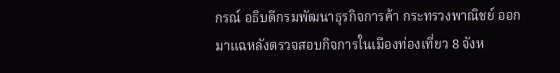กรณ์ อธิบดีกรมพัฒนาธุรกิจการค้า กระทรวงพาณิชย์ ออกมาแฉหลังตรวจสอบกิจการในเมืองท่องเที่ยว 8 จังห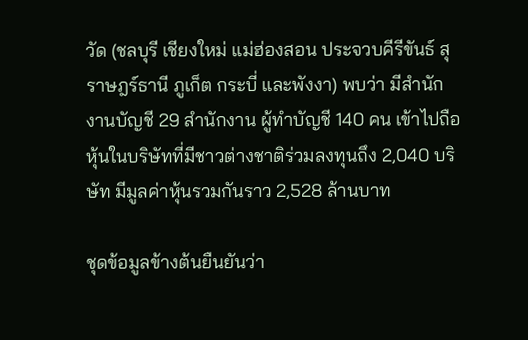วัด (ชลบุรี เชียงใหม่ แม่ฮ่องสอน ประจวบคีรีขันธ์ สุราษฎร์ธานี ภูเก็ต กระบี่ และพังงา) พบว่า มีสำนักงานบัญชี 29 สำนักงาน ผู้ทำบัญชี 140 คน เข้าไปถือหุ้นในบริษัทที่มีชาวต่างชาติร่วมลงทุนถึง 2,040 บริษัท มีมูลค่าหุ้นรวมกันราว 2,528 ล้านบาท

ชุดข้อมูลข้างต้นยืนยันว่า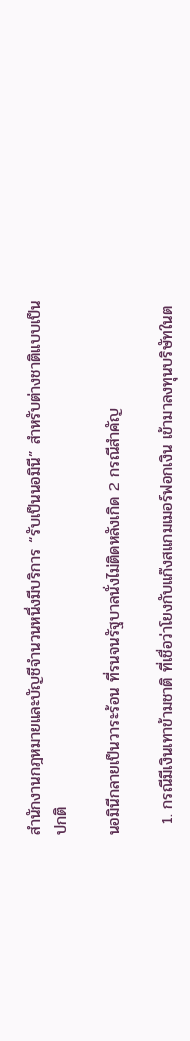สำนักงานกฎหมายและบัญชีจำนวนหนึ่งมีบริการ “รับเป็นนอมินี” สำหรับต่างชาติแบบเป็นปกติ

นอมินีกลายเป็นวาระร้อน ที่รนจนรัฐบาลนั่งไม่ติดหลังเกิด 2 กรณีสำคัญ

  1. กรณีมีเงินเทาข้ามชาติ ที่เชื่อว่าโยงกับแก๊งสแกมเมอร์ฟอกเงิน เข้ามาลงทุนบริษัทในต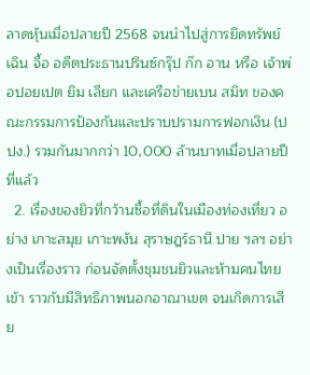ลาดหุ้นเมื่อปลายปี 2568 จนนำไปสู่การยึดทรัพย์ เฉิน จื้อ อดีตประธานปรินซ์กรุ๊ป ก๊ก อาน หรือ เจ้าพ่อปอยเปต ยิม เลียก และเครือข่ายเบน สมิท ของคณะกรรมการป้องกันและปราบปรามการฟอกเงิน (ปปง.) รวมกันมากกว่า 10,000 ล้านบาทเมื่อปลายปีที่แล้ว
  2. เรื่องของยิวที่กว้านซื้อที่ดินในเมืองท่องเที่ยว อย่าง เกาะสมุย เกาะพงัน สุราษฎร์ธานี ปาย ฯลฯ อย่างเป็นเรื่องราว ก่อนจัดตั้งชุมชนยิวและห้ามคนไทยเข้า ราวกับมีสิทธิภาพนอกอาณาเขต จนเกิดการเสีย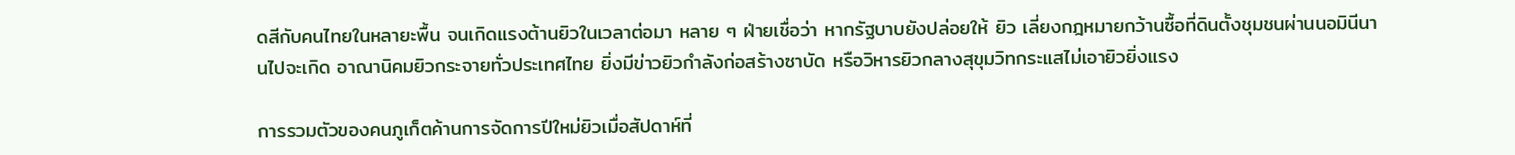ดสีกับคนไทยในหลายะพื้น จนเกิดแรงต้านยิวในเวลาต่อมา หลาย ๆ ฝ่ายเชื่อว่า หากรัฐบาบยังปล่อยให้ ยิว เลี่ยงกฎหมายกว้านซื้อที่ดินตั้งชุมชนผ่านนอมินีนานไปจะเกิด อาณานิคมยิวกระจายทั่วประเทศไทย ยิ่งมีข่าวยิวกำลังก่อสร้างซาบัด หรือวิหารยิวกลางสุขุมวิทกระแสไม่เอายิวยิ่งแรง

การรวมตัวของคนภูเก็ตค้านการจัดการปีใหม่ยิวเมื่อสัปดาห์ที่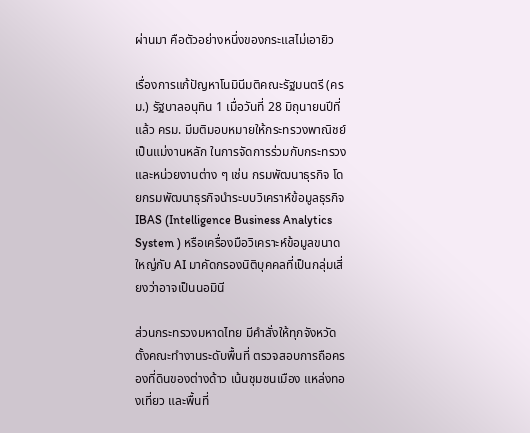ผ่านมา คือตัวอย่างหนึ่งของกระแสไม่เอายิว

เรื่องการแก้ปัญหาโนมินีมติคณะรัฐมนตรี (ครม.) รัฐบาลอนุทิน 1 เมื่อวันที่ 28 มิถุนายนปีที่แล้ว ครม. มีมติมอบหมายให้กระทรวงพาณิชย์เป็นแม่งานหลัก ในการจัดการร่วมกับกระทรวงและหน่วยงานต่าง ๆ เช่น กรมพัฒนาธุรกิจ โดยกรมพัฒนาธุรกิจนำระบบวิเคราห์ข้อมูลธุรกิจ IBAS (Intelligence Business Analytics System ) หรือเครื่องมือวิเคราะห์ข้อมูลขนาดใหญ่กับ AI มาคัดกรองนิติบุคคลที่เป็นกลุ่มเสี่ยงว่าอาจเป็นนอมินี

ส่วนกระทรวงมหาดไทย มีคำสั่งให้ทุกจังหวัดตั้งคณะทำงานระดับพื้นที่ ตรวจสอบการถือครองที่ดินของต่างด้าว เน้นชุมชนเมือง แหล่งทองเที่ยว และพื้นที่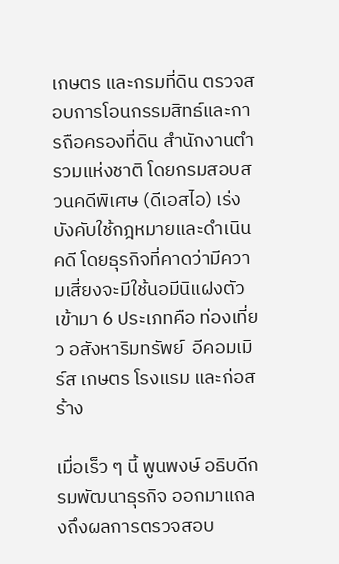เกษตร และกรมที่ดิน ตรวจสอบการโอนกรรมสิทธ์และการถือครองที่ดิน สำนักงานตำรวมแห่งชาติ โดยกรมสอบสวนคดีพิเศษ (ดีเอสไอ) เร่งบังคับใช้กฎหมายและดำเนินคดี โดยธุรกิจที่คาดว่ามีความเสี่ยงจะมีใช้นอมีนิแฝงตัวเข้ามา 6 ประเภทคือ ท่องเที่ยว อสังหาริมทรัพย์  อีคอมเมิร์ส เกษตร โรงแรม และก่อสร้าง

เมื่อเร็ว ๆ นี้ พูนพงษ์ อธิบดีกรมพัฒนาธุรกิจ ออกมาแถลงถึงผลการตรวจสอบ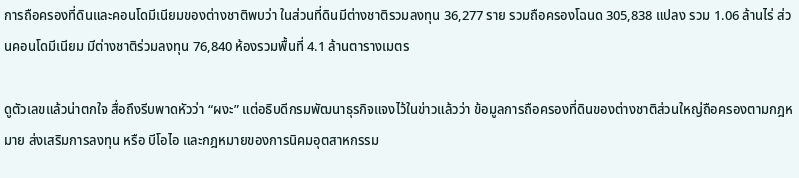การถือครองที่ดินและคอนโดมีเนียมของต่างชาติพบว่า ในส่วนที่ดินมีต่างชาติรวมลงทุน 36,277 ราย รวมถือครองโฉนด 305,838 แปลง รวม 1.06 ล้านไร่ ส่วนคอนโดมีเนียม มีต่างชาติร่วมลงทุน 76,840 ห้องรวมพื้นที่ 4.1 ล้านตารางเมตร

ดูตัวเลขแล้วน่าตกใจ สื่อถึงรีบพาดหัวว่า “ผงะ” แต่อธิบดีกรมพัฒนาธุรกิจแจงไว้ในข่าวแล้วว่า ข้อมูลการถือครองที่ดินของต่างชาติส่วนใหญ่ถือครองตามกฎหมาย ส่งเสริมการลงทุน หรือ บีโอไอ และกฎหมายของการนิคมอุตสาหกรรม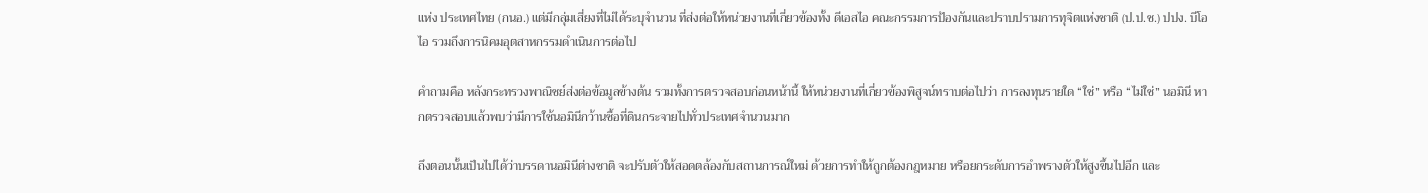แห่ง ประเทศไทย (กนอ.) แต่มีกลุ่มเสี่ยงที่ไม่ได้ระบุจำนวน ที่ส่งต่อให้หน่วยงานที่เกี่ยวข้องทั้ง ดีเอสไอ คณะกรรมการป้องกันและปราบปรามการทุจิตแห่งชาติ (ป.ป.ช.) ปปง. บีโอไอ รวมถึงการนิคมอุตสาหกรรมดำเนินการต่อไป

คำถามคือ หลังกระทรวงพาณิชย์ส่งต่อข้อมูลข้างต้น รวมทั้งการตรวจสอบก่อนหน้านี้ ให้หน่วยงานที่เกี่ยวข้องพิสูจน์ทราบต่อไปว่า การลงทุนรายใด “ใช่” หรือ “ไม่ใช่” นอมินี หากตรวจสอบแล้วพบว่ามีการใช้นอมินีกว้านซื้อที่ดินกระจายไปทั่วประเทศจำนวนมาก

ถึงตอนนั้นเป็นไปได้ว่าบรรดานอมินีต่างชาติ จะปรับตัวให้สอดตล้องกับสถานการณ์ใหม่ ด้วยการทำให้ถูกต้องกฎหมาย หรือยกระดับการอำพรางตัวให้สูงขึ้นไปอีก และ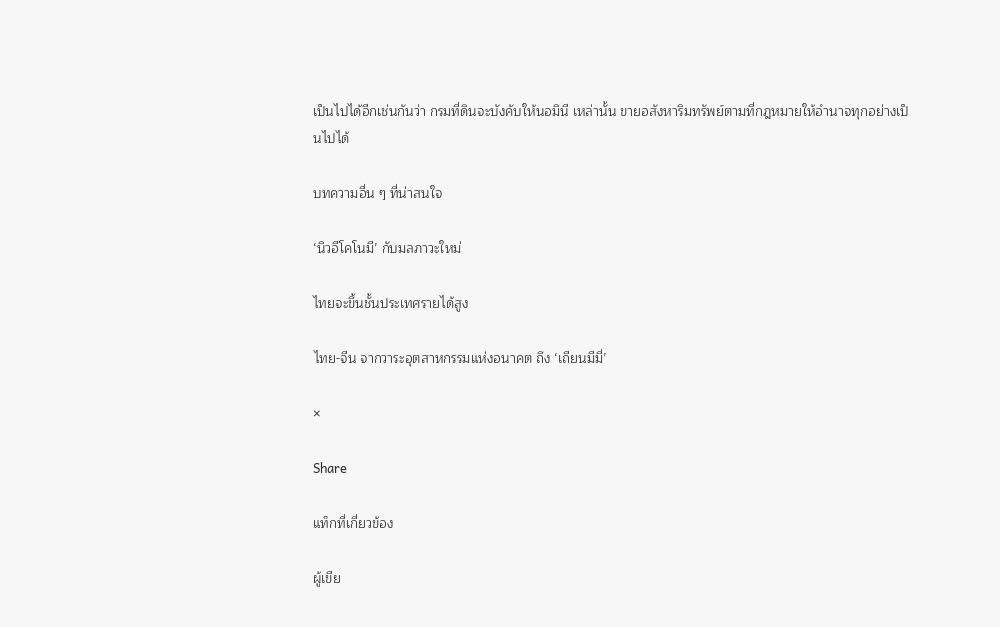เป็นไปได้อีกเช่นกันว่า กรมที่ดินจะบังคับให้นอมินี เหล่านั้น ขายอสังหาริมทรัพย์ตามที่กฎหมายให้อำนาจทุกอย่างเป็นไปได้

บทความอื่น ๆ ที่น่าสนใจ

‘นิวอีโคโนมี’ กับมลภาวะใหม่

ไทยจะขึ้นชั้นประเทศรายได้สูง

ไทย-จีน จากวาระอุตสาหกรรมแห่งอนาคต ถึง ‘เถียนมีมี่’

×

Share

แท็กที่เกี่ยวข้อง

ผู้เขีย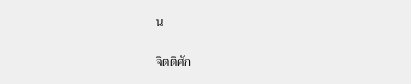น

จิตติศัก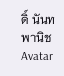ดิ์ นันทพานิช Avatar